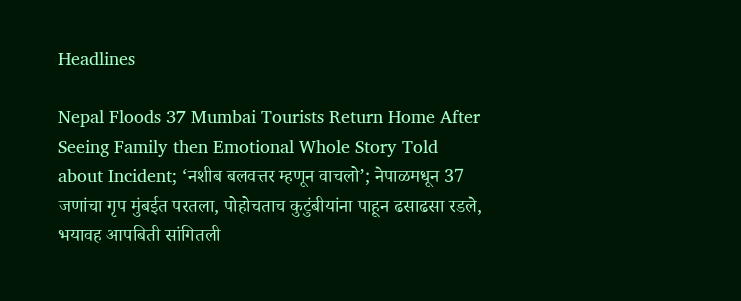Headlines

Nepal Floods 37 Mumbai Tourists Return Home After Seeing Family then Emotional Whole Story Told about Incident; ‘नशीब बलवत्तर म्हणून वाचलो’; नेपाळमधून 37 जणांचा गृप मुंबईत परतला, पोहोचताच कुटुंबीयांना पाहून ढसाढसा रडले, भयावह आपबिती सांगितली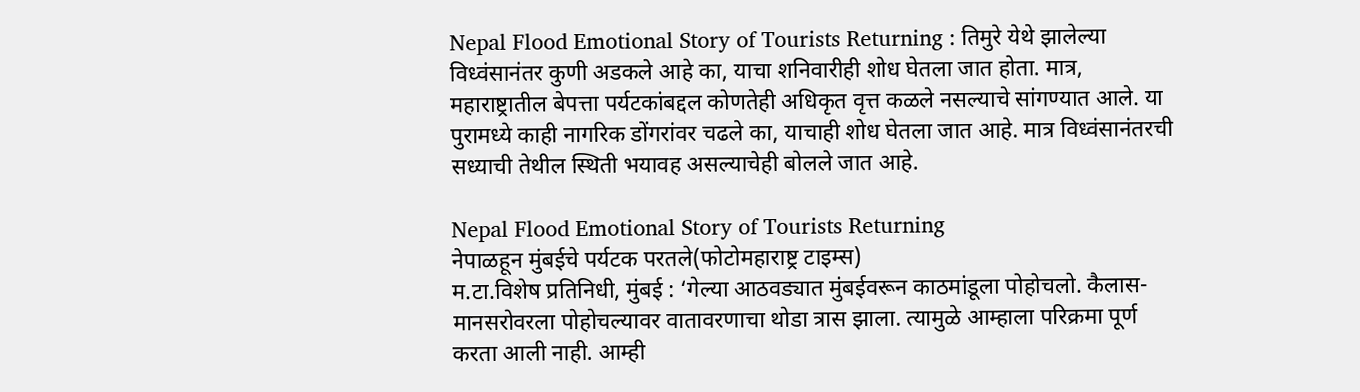Nepal Flood Emotional Story of Tourists Returning : तिमुरे येथे झालेल्या विध्वंसानंतर कुणी अडकले आहे का, याचा शनिवारीही शोध घेतला जात होता. मात्र, महाराष्ट्रातील बेपत्ता पर्यटकांबद्दल कोणतेही अधिकृत वृत्त कळले नसल्याचे सांगण्यात आले. या पुरामध्ये काही नागरिक डोंगरांवर चढले का, याचाही शोध घेतला जात आहे. मात्र विध्वंसानंतरची सध्याची तेथील स्थिती भयावह असल्याचेही बोलले जात आहे.

Nepal Flood Emotional Story of Tourists Returning
नेपाळहून मुंबईचे पर्यटक परतले(फोटोमहाराष्ट्र टाइम्स)
म.टा.विशेष प्रतिनिधी, मुंबई : ‘गेल्या आठवड्यात मुंबईवरून काठमांडूला पोहोचलो. कैलास-मानसरोवरला पोहोचल्यावर वातावरणाचा थोडा त्रास झाला. त्यामुळे आम्हाला परिक्रमा पूर्ण करता आली नाही. आम्ही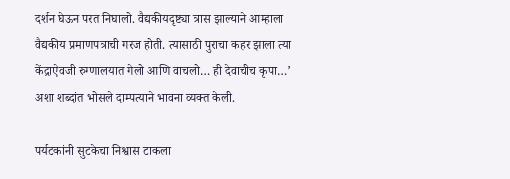दर्शन घेऊन परत निघालो. वैद्यकीयदृष्ट्या त्रास झाल्याने आम्हाला वैद्यकीय प्रमाणपत्राची गरज होती. त्यासाठी पुराचा कहर झाला त्या केंद्राऐवजी रुग्णालयात गेलो आणि वाचलो… ही देवाचीच कृपा…’ अशा शब्दांत भोसले दाम्पत्याने भावना व्यक्त केली.

पर्यटकांनी सुटकेचा निश्वास टाकला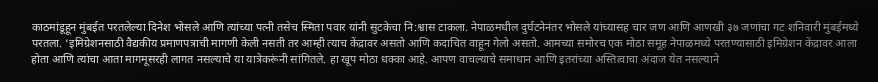काठमांडूहून मुंबईत परतलेल्या दिनेश भोसले आणि त्यांच्या पत्नी तसेच स्मिता पवार यांनी सुटकेचा नि:श्वास टाकला. नेपाळमधील दुर्घटनेनंतर भोसले यांच्यासह चार जण आणि आणखी ३७ जणांचा गट शनिवारी मुंबईमध्ये परतला. ‘इमिग्रेशनसाठी वैद्यकीय प्रमाणपत्राची मागणी केली नसती तर आम्ही त्याच केंद्रावर असतो आणि कदाचित वाहून गेलो असतो. आमच्या समोरच एक मोठा समूह नेपाळमध्ये परतण्यासाठी इमिग्रेशन केंद्रावर आला होता आणि त्यांचा आता मागमूसरही लागत नसल्याचे या यात्रेकरूंनी सांगितले. हा खूप मोठा धक्का आहे. आपण वाचल्याचे समाधान आणि इतरांच्या अस्तित्वाचा अंदाज येत नसल्याने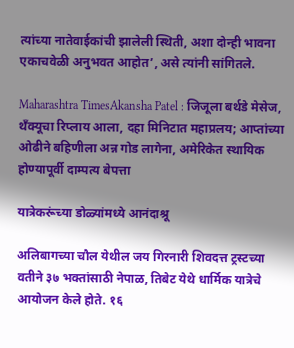त्यांच्या नातेवाईकांची झालेली स्थिती, अशा दोन्ही भावना एकाचवेळी अनुभवत आहोत’, असे त्यांनी सांगितले.

Maharashtra TimesAkansha Patel : जिजूला बर्थडे मेसेज, थँक्यूचा रिप्लाय आला, दहा मिनिटात महाप्रलय; आप्तांच्या ओढीने बहिणीला अन्न गोड लागेना, अमेरिकेत स्थायिक होण्यापूर्वी दाम्पत्य बेपत्ता

यात्रेकरूंच्या डोळ्यांमध्ये आनंदाश्रू

अलिबागच्या चौल येथील जय गिरनारी शिवदत्त ट्रस्टच्या वतीने ३७ भक्तांसाठी नेपाळ, तिबेट येथे धार्मिक यात्रेचे आयोजन केले होते. १६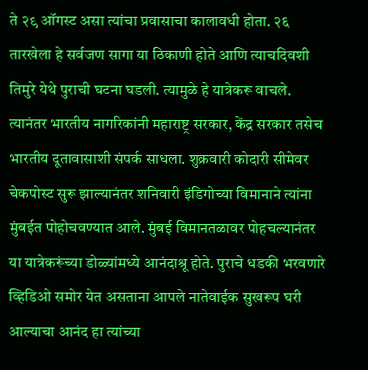ते २९ ऑगस्ट असा त्यांचा प्रवासाचा कालावधी होता. २६ तारखेला हे सर्वजण सागा या ठिकाणी होते आणि त्याचदिवशी तिमुरे येथे पुराची घटना घडली. त्यामुळे हे यात्रेकरू वाचले. त्यानंतर भारतीय नागरिकांनी महाराष्ट्र सरकार, केंद्र सरकार तसेच भारतीय दूतावासाशी संपर्क साधला. शुक्रवारी कोदारी सीमेवर चेकपोस्ट सुरू झाल्यानंतर शनिवारी इंडिगोच्या विमानाने त्यांना मुंबईत पोहोचवण्यात आले. मुंबई विमानतळावर पोहचल्यानंतर या यात्रेकरूंच्या डोळ्यांमध्ये आनंदाश्रू होते. पुराचे धडकी भरवणारे व्हिडिओ समोर येत असताना आपले नातेवाईक सुखरूप घरी आल्याचा आनंद हा त्यांच्या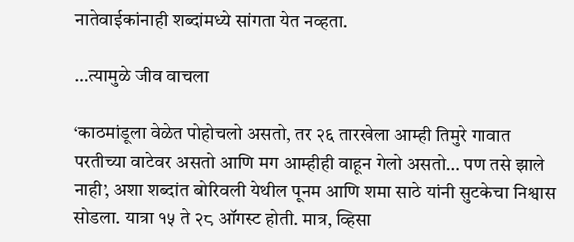नातेवाईकांनाही शब्दांमध्ये सांगता येत नव्हता.

…त्यामुळे जीव वाचला

‘काठमांडूला वेळेत पोहोचलो असतो, तर २६ तारखेला आम्ही तिमुरे गावात परतीच्या वाटेवर असतो आणि मग आम्हीही वाहून गेलो असतो… पण तसे झाले नाही’, अशा शब्दांत बोरिवली येथील पूनम आणि शमा साठे यांनी सुटकेचा निश्वास सोडला. यात्रा १५ ते २८ ऑगस्ट होती. मात्र, व्हिसा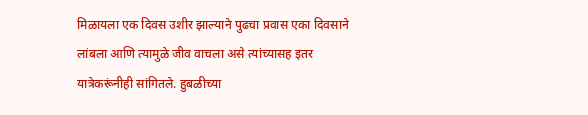मिळायला एक दिवस उशीर झाल्याने पुढचा प्रवास एका दिवसाने लांबला आणि त्यामुळे जीव वाचला असे त्यांच्यासह इतर यात्रेकरूंनीही सांगितले. हुबळीच्या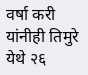वर्षा करी यांनीही तिमुरे येथे २६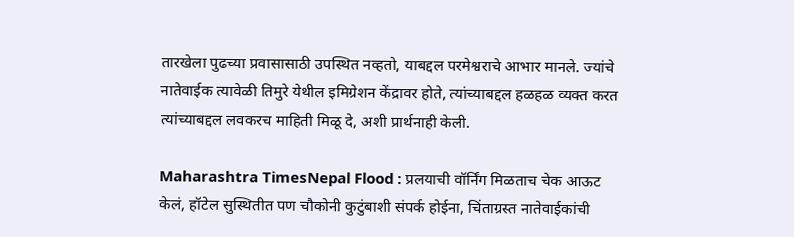तारखेला पुढच्या प्रवासासाठी उपस्थित नव्हतो, याबद्दल परमेश्वराचे आभार मानले. ज्यांचे नातेवाईक त्यावेळी तिमुरे येथील इमिग्रेशन केंद्रावर होते, त्यांच्याबद्दल हळहळ व्यक्त करत त्यांच्याबद्दल लवकरच माहिती मिळू दे, अशी प्रार्थनाही केली.

Maharashtra TimesNepal Flood : प्रलयाची वॉर्निंग मिळताच चेक आऊट केलं, हॉटेल सुस्थितीत पण चौकोनी कुटुंबाशी संपर्क होईना, चिंताग्रस्त नातेवाईकांची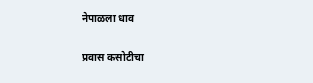नेपाळला धाव

प्रवास कसोटीचा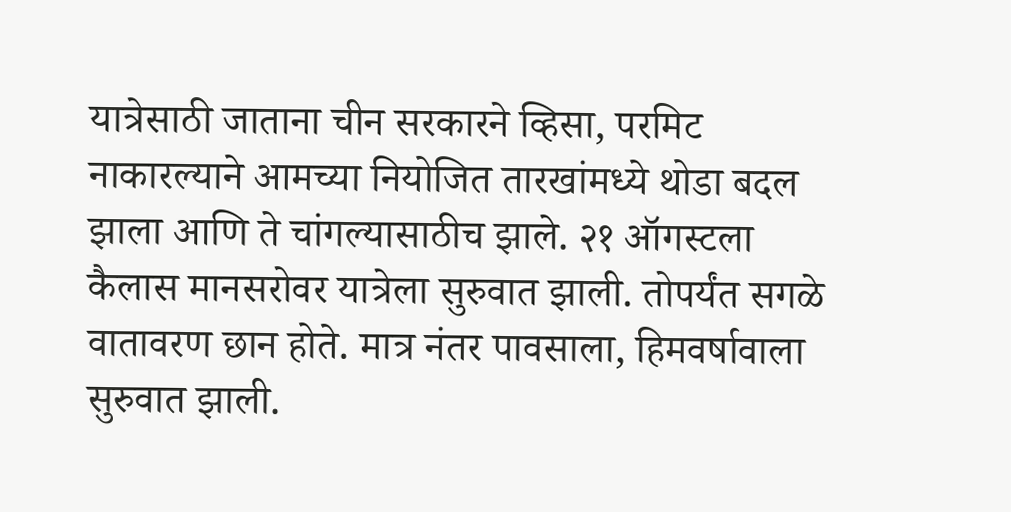यात्रेसाठी जाताना चीन सरकारने व्हिसा, परमिट नाकारल्याने आमच्या नियोजित तारखांमध्ये थोडा बदल झाला आणि ते चांगल्यासाठीच झाले. २१ ऑगस्टला कैलास मानसरोवर यात्रेला सुरुवात झाली. तोपर्यंत सगळे वातावरण छान होते. मात्र नंतर पावसाला, हिमवर्षावाला सुरुवात झाली.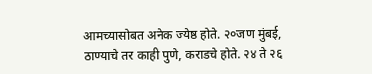आमच्यासोबत अनेक ज्येष्ठ होते. २०जण मुंबई, ठाण्याचे तर काही पुणे, कराडचे होते. २४ ते २६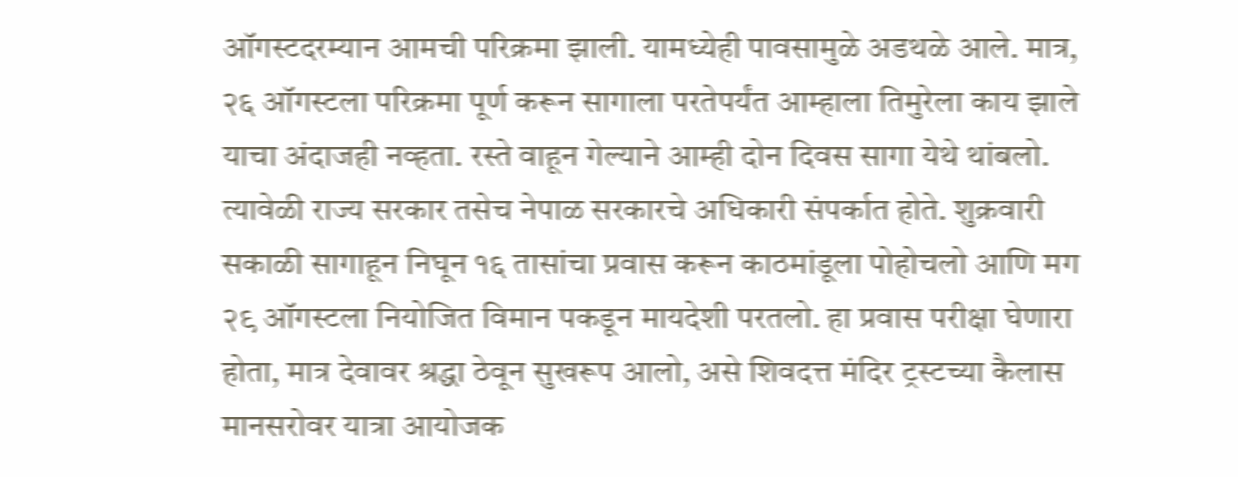ऑगस्टदरम्यान आमची परिक्रमा झाली. यामध्येही पावसामुळे अडथळे आले. मात्र, २६ ऑगस्टला परिक्रमा पूर्ण करून सागाला परतेपर्यंत आम्हाला तिमुरेला काय झाले याचा अंदाजही नव्हता. रस्ते वाहून गेल्याने आम्ही दोन दिवस सागा येथे थांबलो. त्यावेळी राज्य सरकार तसेच नेपाळ सरकारचे अधिकारी संपर्कात होते. शुक्रवारी सकाळी सागाहून निघून १६ तासांचा प्रवास करून काठमांडूला पोहोचलो आणि मग २९ ऑगस्टला नियोजित विमान पकडून मायदेशी परतलो. हा प्रवास परीक्षा घेणारा होता, मात्र देवावर श्रद्धा ठेवून सुखरूप आलो, असे शिवदत्त मंदिर ट्रस्टच्या कैलास मानसरोवर यात्रा आयोजक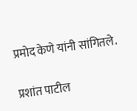प्रमोद केणे यांनी सांगितले.

प्रशांत पाटील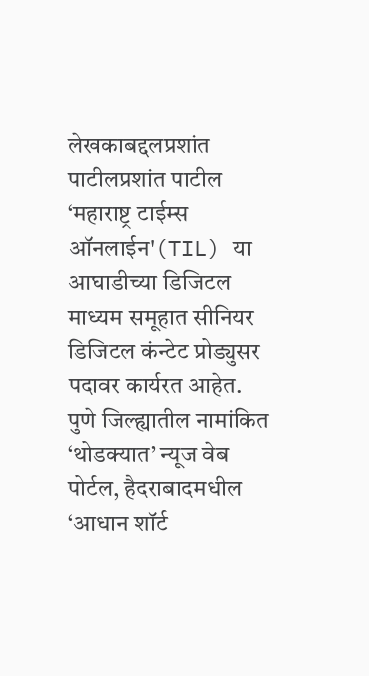लेखकाबद्दलप्रशांत पाटीलप्रशांत पाटील ‘महाराष्ट्र टाईम्स ऑनलाईन'(TIL) या आघाडीच्या डिजिटल माध्यम समूहात सीनियर डिजिटल कंन्टेट प्रोड्युसर पदावर कार्यरत आहेत. पुणे जिल्ह्यातील नामांकित ‘थोडक्यात’ न्यूज वेब पोर्टल, हैदराबादमधील ‘आधान शॉर्ट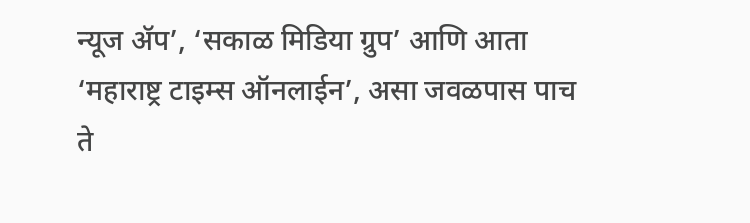न्यूज ॲप’, ‘सकाळ मिडिया ग्रुप’ आणि आता ‘महाराष्ट्र टाइम्स ऑनलाईन’, असा जवळपास पाच ते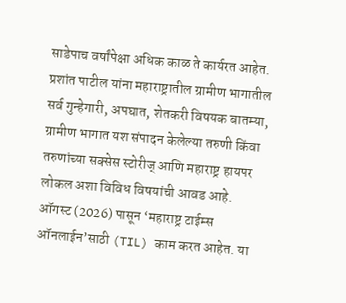साडेपाच वर्षांपेक्षा अधिक काळ ते कार्यरत आहेत. प्रशांत पाटील यांना महाराष्ट्रातील ग्रामीण भागातील सर्व गुन्हेगारी, अपघात, शेतकरी विषयक बातम्या, ग्रामीण भागात यश संपादन केलेल्या तरुणी किंवा तरुणांच्या सक्सेस स्टोरीज् आणि महाराष्ट्र हायपर लोकल अशा विविध विषयांची आवड आहे. ऑगस्ट (2026) पासून ‘महाराष्ट्र टाईम्स ऑनलाईन’साठी (TIL) काम करत आहेत. या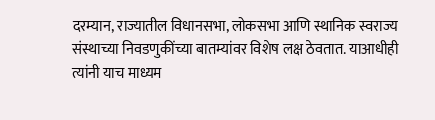दरम्यान, राज्यातील विधानसभा, लोकसभा आणि स्थानिक स्वराज्य संस्थाच्या निवडणुकींच्या बातम्यांवर विशेष लक्ष ठेवतात. याआधीही त्यांनी याच माध्यम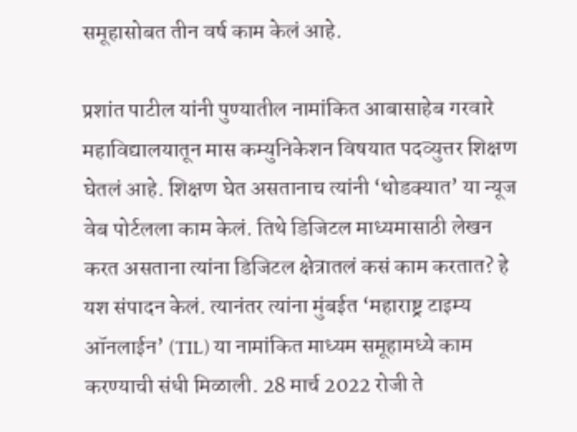समूहासोबत तीन वर्ष काम केलं आहे.

प्रशांत पाटील यांनी पुण्यातील नामांकित आबासाहेब गरवारे महाविद्यालयातून मास कम्युनिकेशन विषयात पदव्युत्तर शिक्षण घेतलं आहे. शिक्षण घेत असतानाच त्यांनी ‘थोडक्यात’ या न्यूज वेब पोर्टलला काम केलं. तिथे डिजिटल माध्यमासाठी लेखन करत असताना त्यांना डिजिटल क्षेत्रातलं कसं काम करतात? हे यश संपादन केलं. त्यानंतर त्यांना मुंबईत ‘महाराष्ट्र टाइम्य ऑनलाईन’ (TIL) या नामांकित माध्यम समूहामध्ये काम करण्याची संधी मिळाली. 28 मार्च 2022 रोजी ते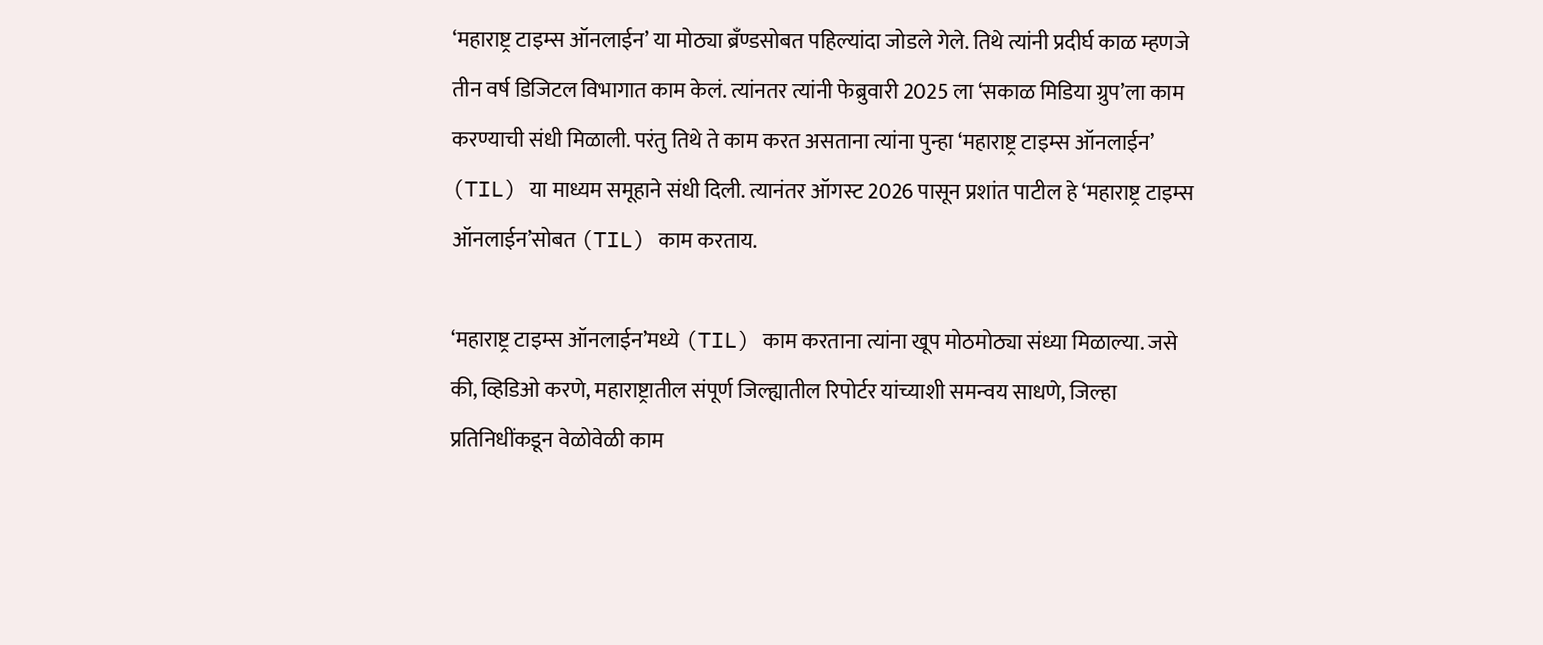‘महाराष्ट्र टाइम्स ऑनलाईन’ या मोठ्या ब्रँण्डसोबत पहिल्यांदा जोडले गेले. तिथे त्यांनी प्रदीर्घ काळ म्हणजे तीन वर्ष डिजिटल विभागात काम केलं. त्यांनतर त्यांनी फेब्रुवारी 2025 ला ‘सकाळ मिडिया ग्रुप’ला काम करण्याची संधी मिळाली. परंतु तिथे ते काम करत असताना त्यांना पुन्हा ‘महाराष्ट्र टाइम्स ऑनलाईन’ (TIL) या माध्यम समूहाने संधी दिली. त्यानंतर ऑगस्ट 2026 पासून प्रशांत पाटील हे ‘महाराष्ट्र टाइम्स ऑनलाईन’सोबत (TIL) काम करताय.

‘महाराष्ट्र टाइम्स ऑनलाईन’मध्ये (TIL) काम करताना त्यांना खूप मोठमोठ्या संध्या मिळाल्या. जसे की, व्हिडिओ करणे, महाराष्ट्रातील संपूर्ण जिल्ह्यातील रिपोर्टर यांच्याशी समन्वय साधणे, जिल्हा प्रतिनिधींकडून वेळोवेळी काम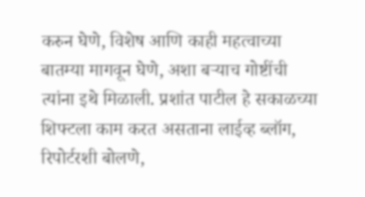करुन घेणे, विशेष आणि काही महत्वाच्या बातम्या मागवून घेणे, अशा बऱ्याच गोष्टींची त्यांना इथे मिळाली. प्रशांत पाटील हे सकाळच्या शिफ्टला काम करत असताना लाईव्ह ब्लॉग, रिपोर्टरशी बोलणे,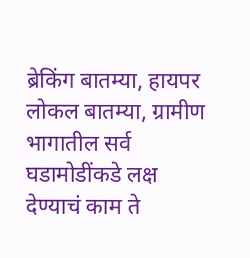ब्रेकिंग बातम्या, हायपर लोकल बातम्या, ग्रामीण भागातील सर्व घडामोडींकडे लक्ष देण्याचं काम ते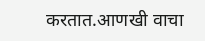करतात.आणखी वाचा